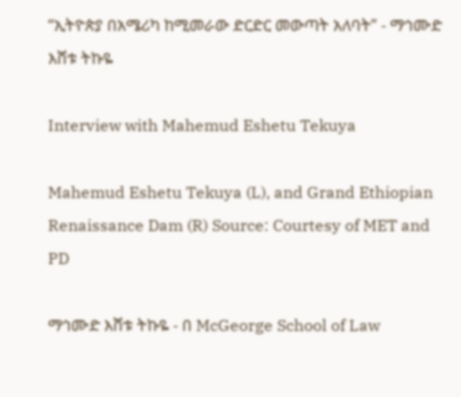“ኢትዮጵያ በአሜሪካ ከሚመራው ድርድር መውጣት አለባት” - ማኅሙድ እሸቱ ትኩዬ

Interview with Mahemud Eshetu Tekuya

Mahemud Eshetu Tekuya (L), and Grand Ethiopian Renaissance Dam (R) Source: Courtesy of MET and PD

ማኅሙድ እሸቱ ትኩዬ - በ McGeorge School of Law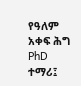የዓለም አቀፍ ሕግ PhD ተማሪ፤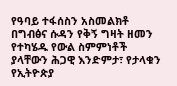የዓባይ ተፋሰስን አስመልክቶ በግብፅና ሱዳን የቅኝ ግዛት ዘመን የተካሄዱ የውል ስምምነቶች ያላቸውን ሕጋዊ እንድምታ፣ የታላቁን የኢትዮጵያ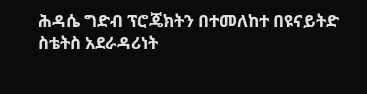ሕዳሴ ግድብ ፕሮጄክትን በተመለከተ በዩናይትድ ስቴትስ አደራዳሪነት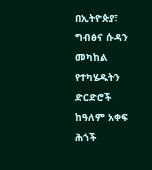በኢትዮጵያ፣ ግብፅና ሱዳን መካከል የተካሄዱትን ድርድሮች ከዓለም አቀፍ ሕጎች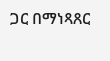ጋር በማነጻጸር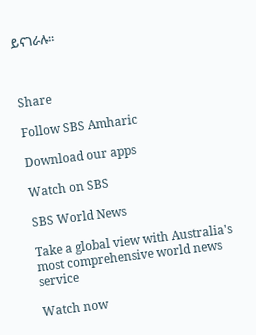ይናገራሉ።



Share

Follow SBS Amharic

Download our apps

Watch on SBS

SBS World News

Take a global view with Australia's most comprehensive world news service

Watch now